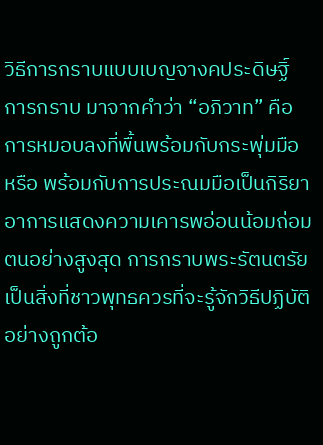วิธีการกราบแบบเบญจางคประดิษฐิ์
การกราบ มาจากคำว่า “อภิวาท” คือ การหมอบลงที่พื้นพร้อมกับกระพุ่มมือ หรือ พร้อมกับการประณมมือเป็นกิริยาอาการแสดงความเคารพอ่อนน้อมถ่อมตนอย่างสูงสุด การกราบพระรัตนตรัยเป็นสิ่งที่ชาวพุทธควรที่จะรู้จักวิธีปฏิบัติอย่างถูกต้อ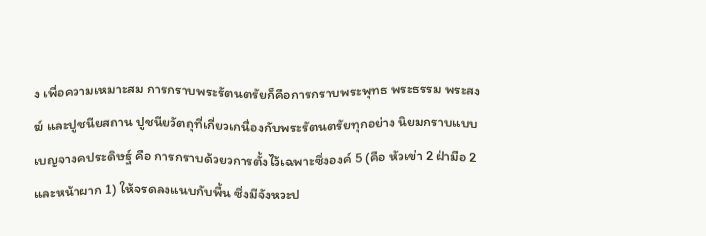ง เพื่อความเหมาะสม การกราบพระรัตนตรัยก็คือการกราบพระพุทธ พระธรรม พระสงฆ์ และปูชนียสถาน ปูชนียวัตถุที่เกี่ยวเกนื่องกับพระรัตนตรัยทุกอย่าง นิยมกราบแบบเบญจางคประดิษฐ์ คือ การกราบด้วยวการตั้งไว้เฉพาะซึ่งองค์ 5 (คือ หัวเข่า 2 ฝ่ามือ 2 และหน้าผาก 1) ให้จรดลงแนบกับพื้น ซึ่งมีจังหวะป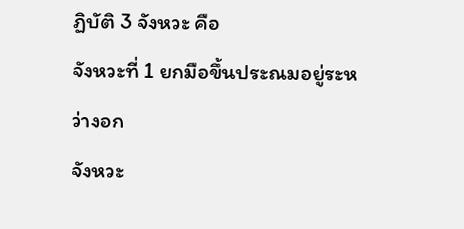ฏิบัติ 3 จังหวะ คือ
จังหวะที่ 1 ยกมือขึ้นประณมอยู่ระหว่างอก
จังหวะ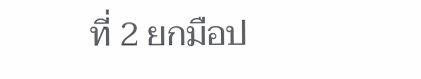ที่ 2 ยกมือป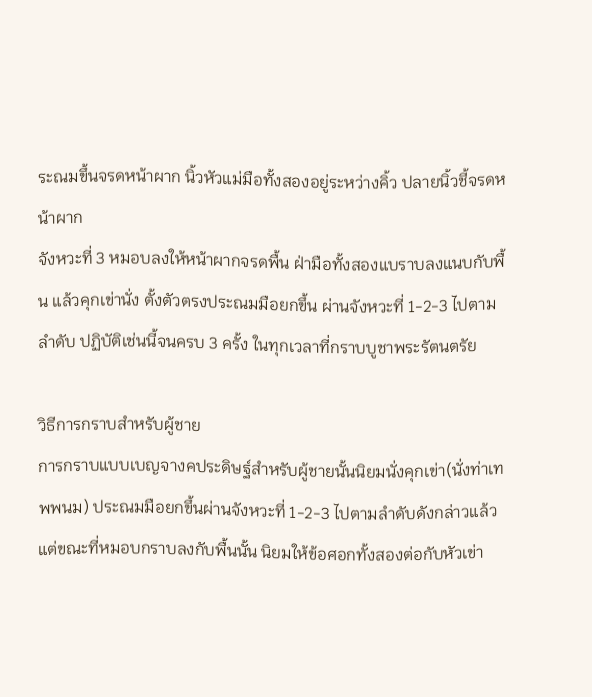ระณมขึ้นจรดหน้าผาก นิ้วหัวแม่มือทั้งสองอยู่ระหว่างคิ้ว ปลายนิ้วชี้จรดหน้าผาก
จังหวะที่ 3 หมอบลงให้หน้าผากจรดพื้น ฝ่ามือทั้งสองแบราบลงแนบกับพื้น แล้วคุกเข่านั่ง ตั้งตัวตรงประณมมือยกขึ้น ผ่านจังหวะที่ 1-2-3 ไปตามลำดับ ปฏิบัติเช่นนี้จนครบ 3 ครั้ง ในทุกเวลาที่กราบบูชาพระรัตนตรัย

วิธีการกราบสำหรับผู้ชาย
การกราบแบบเบญจางคประดิษฐ์สำหรับผู้ชายนั้นนิยมนั่งคุกเข่า(นั่งท่าเทพพนม) ประณมมือยกขึ้นผ่านจังหวะที่ 1-2-3 ไปตามลำดับดังกล่าวแล้ว แต่ขณะที่หมอบกราบลงกับพื้นนั้น นิยมให้ข้อศอกทั้งสองต่อกับหัวเข่า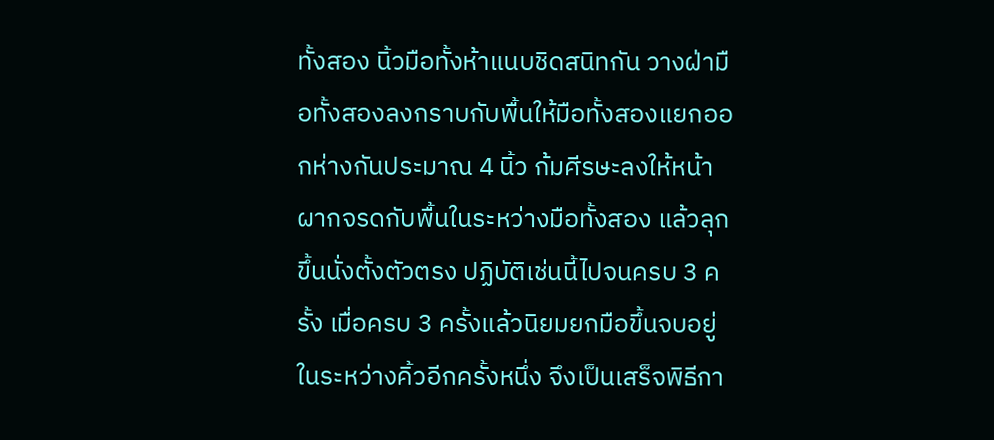ทั้งสอง นิ้วมือทั้งห้าแนบชิดสนิทกัน วางฝ่ามือทั้งสองลงกราบกับพื้นให้มือทั้งสองแยกออกห่างกันประมาณ 4 นิ้ว ก้มศีรษะลงให้หน้าผากจรดกับพื้นในระหว่างมือทั้งสอง แล้วลุกขึ้นนั่งตั้งตัวตรง ปฏิบัติเช่นนี้ไปจนครบ 3 ครั้ง เมื่อครบ 3 ครั้งแล้วนิยมยกมือขึ้นจบอยู่ในระหว่างคิ้วอีกครั้งหนึ่ง จึงเป็นเสร็จพิธีกา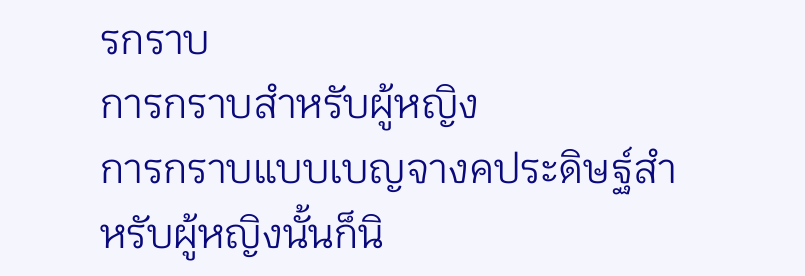รกราบ
การกราบสำหรับผู้หญิง
การกราบแบบเบญจางคประดิษฐ์สำหรับผู้หญิงนั้นก็นิ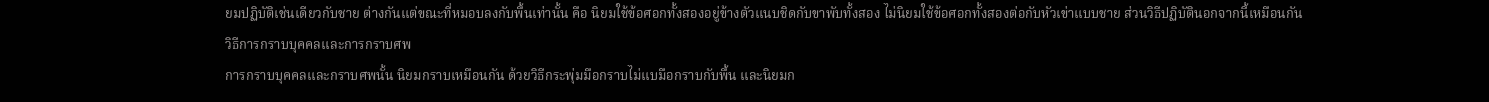ยมปฏิบัติเช่นเดียวกับชาย ต่างกันแต่ขณะที่หมอบลงกับพื้นเท่านั้น คือ นิยมใช้ข้อศอกทั้งสองอยู่ข้างตัวแนบชิดกับขาพับทั้งสอง ไม่นิยมใช้ข้อศอกทั้งสองต่อกับหัวเข่าแบบชาย ส่วนวิธีปฏิบัตินอกจากนี้เหมือนกัน
วิธีการกราบบุคคลและการกราบศพ
การกราบบุคคลและกราบศพนั้น นิยมกราบเหมือนกัน ด้วยวิธีกระพุ่มมือกราบไม่แบมือกราบกับพื้น และนิยมก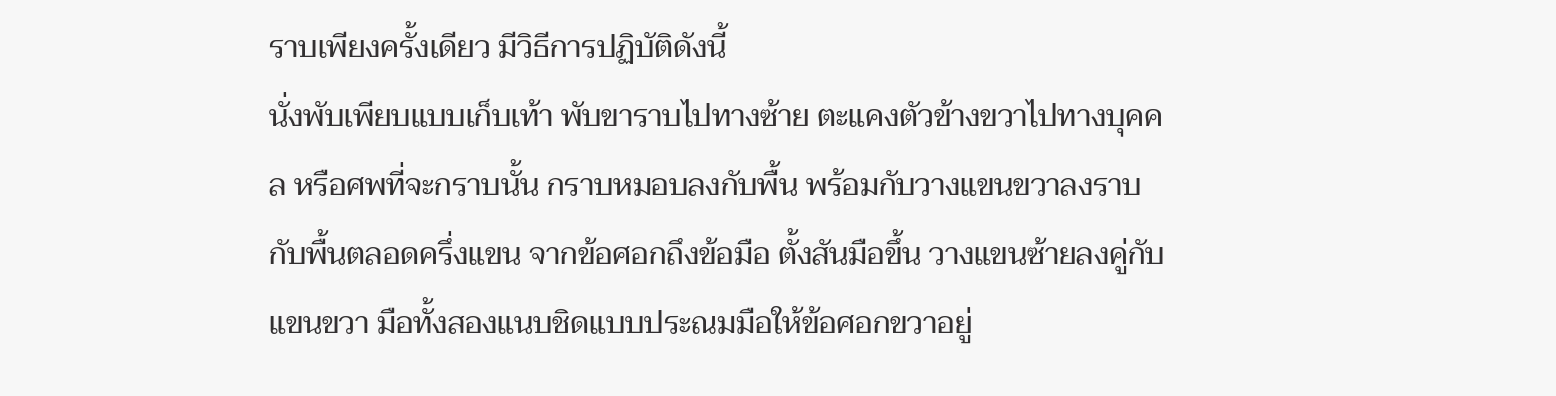ราบเพียงครั้งเดียว มีวิธีการปฏิบัติดังนี้
นั่งพับเพียบแบบเก็บเท้า พับขาราบไปทางซ้าย ตะแคงตัวข้างขวาไปทางบุคคล หรือศพที่จะกราบนั้น กราบหมอบลงกับพื้น พร้อมกับวางแขนขวาลงราบกับพื้นตลอดครึ่งแขน จากข้อศอกถึงข้อมือ ตั้งสันมือขึ้น วางแขนซ้ายลงคู่กับแขนขวา มือทั้งสองแนบชิดแบบประณมมือให้ข้อศอกขวาอยู่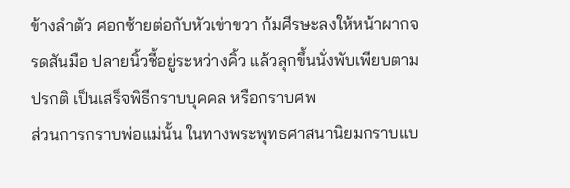ข้างลำตัว ศอกซ้ายต่อกับหัวเข่าขวา ก้มศีรษะลงให้หน้าผากจรดสันมือ ปลายนิ้วชี้อยู่ระหว่างคิ้ว แล้วลุกขึ้นนั่งพับเพียบตามปรกติ เป็นเสร็จพิธีกราบบุคคล หรือกราบศพ
ส่วนการกราบพ่อแม่นั้น ในทางพระพุทธศาสนานิยมกราบแบ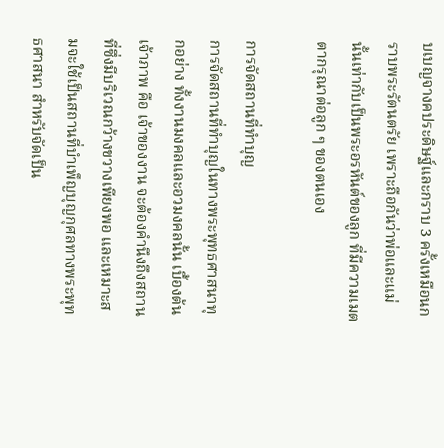บเบญจางคประดิษฐ์และกราบ 3 ครั้งเหมือนกราบพระรัตนตรัย เพราะถือกันว่าพ่อและแม่นั้นเท่ากับเป็นพระอรหันต์ของลูก ที่มีความเมตตากรุณาต่อลูก ๆ ของตนเอง

การจัดสถานที่ทำบุญ
การจัดสถานที่ทำบุญในทางพระพุทธศาสนาทุกอย่าง ทั้งงานมงคลและอวมงคลนั้น เบื้องต้น เจ้าภาพ คือ เจ้าของงาน จะต้องคำนึงถึงสถานที่ซึ่งมีบริเวณกว้างขวางเพียงพอ และเหมาะสมจะใช้เป็นสถานที่บำเพ็ญบุญกุศลทางพระพุทธศาสนา สำหรับจัดเป็น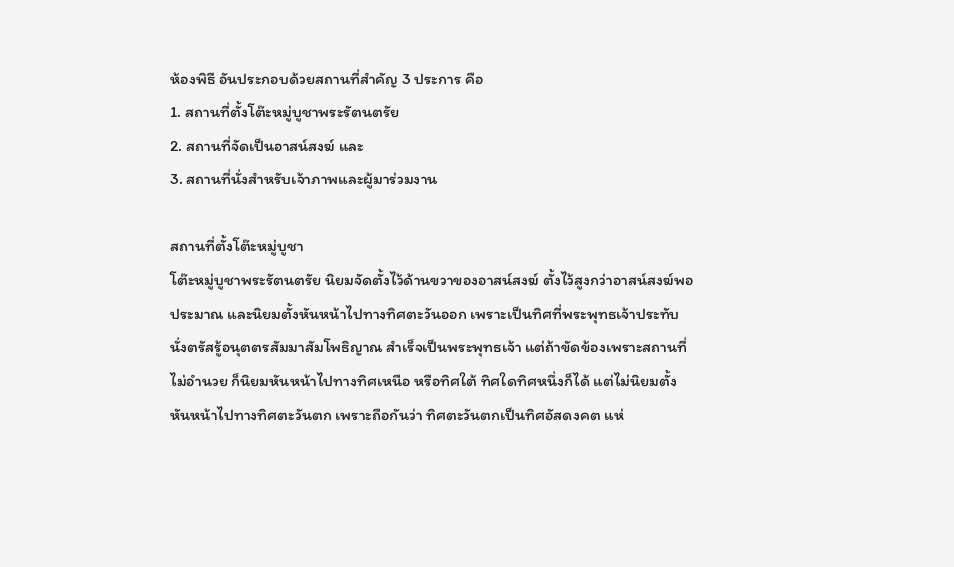ห้องพิธี อันประกอบด้วยสถานที่สำคัญ 3 ประการ คือ
1. สถานที่ตั้งโต๊ะหมู่บูชาพระรัตนตรัย
2. สถานที่จัดเป็นอาสน์สงฆ์ และ
3. สถานที่นั่งสำหรับเจ้าภาพและผู้มาร่วมงาน

สถานที่ตั้งโต๊ะหมู่บูชา
โต๊ะหมู่บูชาพระรัตนตรัย นิยมจัดตั้งไว้ด้านขวาของอาสน์สงฆ์ ตั้งไว้สูงกว่าอาสน์สงฆ์พอประมาณ และนิยมตั้งหันหน้าไปทางทิศตะวันออก เพราะเป็นทิศที่พระพุทธเจ้าประทับนั่งตรัสรู้อนุตตรสัมมาสัมโพธิญาณ สำเร็จเป็นพระพุทธเจ้า แต่ถ้าขัดข้องเพราะสถานที่ไม่อำนวย ก็นิยมหันหน้าไปทางทิศเหนือ หรือทิศใต้ ทิศใดทิศหนึ่งก็ได้ แต่ไม่นิยมตั้งหันหน้าไปทางทิศตะวันตก เพราะถือกันว่า ทิศตะวันตกเป็นทิศอัสดงคต แห่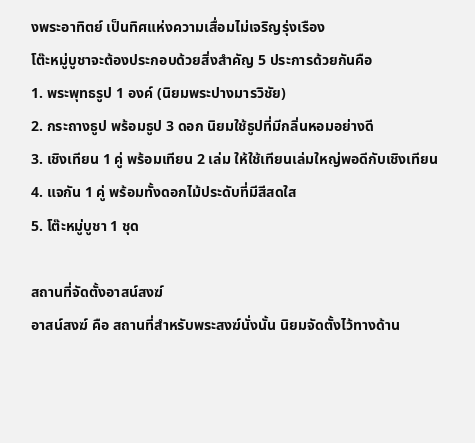งพระอาทิตย์ เป็นทิศแห่งความเสื่อมไม่เจริญรุ่งเรือง
โต๊ะหมู่บูชาจะต้องประกอบด้วยสิ่งสำคัญ 5 ประการด้วยกันคือ
1. พระพุทธรูป 1 องค์ (นิยมพระปางมารวิชัย)
2. กระถางธูป พร้อมธูป 3 ดอก นิยมใช้ธูปที่มีกลิ่นหอมอย่างดี
3. เชิงเทียน 1 คู่ พร้อมเทียน 2 เล่ม ให้ใช้เทียนเล่มใหญ่พอดีกับเชิงเทียน
4. แจกัน 1 คู่ พร้อมทั้งดอกไม้ประดับที่มีสีสดใส
5. โต๊ะหมู่บูชา 1 ชุด

สถานที่จัดตั้งอาสน์สงฆ์
อาสน์สงฆ์ คือ สถานที่สำหรับพระสงฆ์นั่งนั้น นิยมจัดตั้งไว้ทางด้าน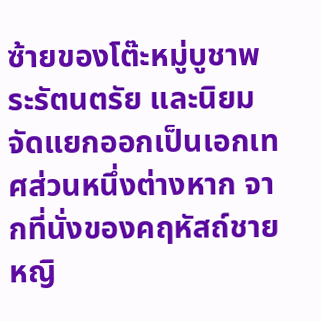ซ้ายของโต๊ะหมู่บูชาพระรัตนตรัย และนิยมจัดแยกออกเป็นเอกเทศส่วนหนึ่งต่างหาก จากที่นั่งของคฤหัสถ์ชายหญิ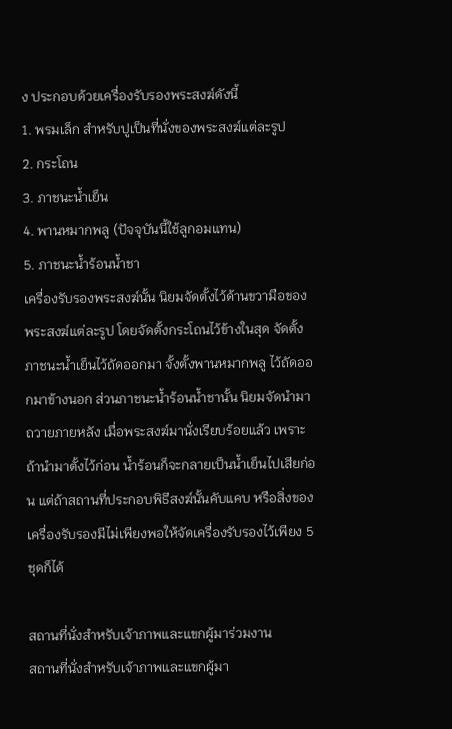ง ประกอบด้วยเครื่องรับรองพระสงฆ์ดังนี้
1. พรมเล็ก สำหรับปูเป็นที่นั่งของพระสงฆ์แต่ละรูป
2. กระโถน
3. ภาชนะน้ำเย็น
4. พานหมากพลู (ปัจจุบันนี้ใช้ลูกอมแทน)
5. ภาชนะน้ำร้อนน้ำชา
เครื่องรับรองพระสงฆ์นั้น นิยมจัดตั้งไว้ด้านขวามือของพระสงฆ์แต่ละรูป โดยจัดตั้งกระโถนไว้ข้างในสุด จัดตั้งภาชนะน้ำเย็นไว้ถัดออกมา จั้งตั้งพานหมากพลู ไว้ถัดออกมาข้างนอก ส่วนภาชนะน้ำร้อนน้ำชานั้น นิยมจัดนำมาถวายภายหลัง เมื่อพระสงฆ์มานั่งเรียบร้อยแล้ว เพราะถ้านำมาตั้งไว้ก่อน น้ำร้อนก็จะกลายเป็นน้ำเย็นไปเสียก่อน แต่ถ้าสถานที่ประกอบพิธีสงฆ์นั้นคับแคบ หรือสิ่งของเครื่องรับรองมีไม่เพียงพอให้จัดเครื่องรับรองไว้เพียง 5 ชุดก็ได้

สถานที่นั่งสำหรับเจ้าภาพและแขกผู้มาร่วมงาน
สถานที่นั่งสำหรับเจ้าภาพและแขกผู้มา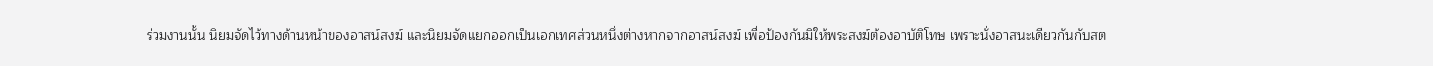ร่วมงานนั้น นิยมจัดไว้ทางด้านหน้าของอาสน์สงฆ์ และนิยมจัดแยกออกเป็นเอกเทศส่วนหนึ่งต่างหากจากอาสน์สงฆ์ เพื่อป้องกันมิให้พระสงฆ์ต้องอาบัติโทษ เพราะนั่งอาสนะเดียวกันกับสต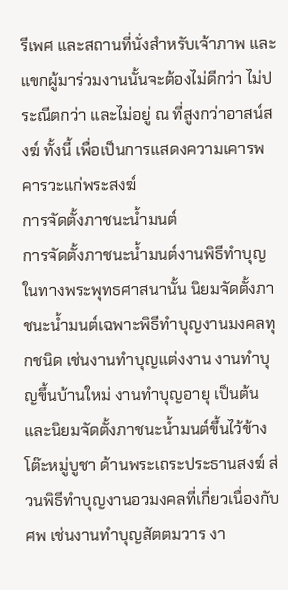รีเพศ และสถานที่นั่งสำหรับเจ้าภาพ และแขกผู้มาร่วมงานนั้นจะต้องไม่ดีกว่า ไม่ประณีตกว่า และไม่อยู่ ณ ที่สูงกว่าอาสน์สงฆ์ ทั้งนี้ เพื่อเป็นการแสดงความเคารพคารวะแก่พระสงฆ์
การจัดตั้งภาชนะน้ำมนต์
การจัดตั้งภาชนะน้ำมนต์งานพิธีทำบุญในทางพระพุทธศาสนานั้น นิยมจัดตั้งภาชนะน้ำมนต์เฉพาะพิธีทำบุญงานมงคลทุกชนิด เช่นงานทำบุญแต่งงาน งานทำบุญขึ้นบ้านใหม่ งานทำบุญอายุ เป็นต้น และนิยมจัดตั้งภาชนะน้ำมนต์ขึ้นไว้ข้างโต๊ะหมู่บูชา ด้านพระเถระประธานสงฆ์ ส่วนพิธีทำบุญงานอวมงคลที่เกี่ยวเนื่องกับศพ เช่นงานทำบุญสัตตมวาร งา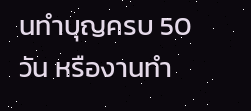นทำบุญครบ 50 วัน หรืองานทำ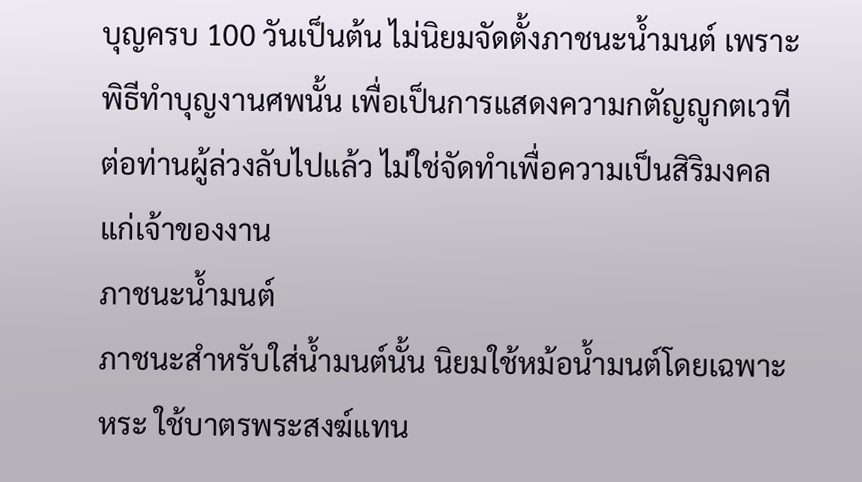บุญครบ 100 วันเป็นต้น ไม่นิยมจัดตั้งภาชนะน้ำมนต์ เพราะพิธีทำบุญงานศพนั้น เพื่อเป็นการแสดงความกตัญญูกตเวที ต่อท่านผู้ล่วงลับไปแล้ว ไม่ใช่จัดทำเพื่อความเป็นสิริมงคลแก่เจ้าของงาน
ภาชนะน้ำมนต์
ภาชนะสำหรับใส่น้ำมนต์นั้น นิยมใช้หม้อน้ำมนต์โดยเฉพาะหระ ใช้บาตรพระสงฆ์แทน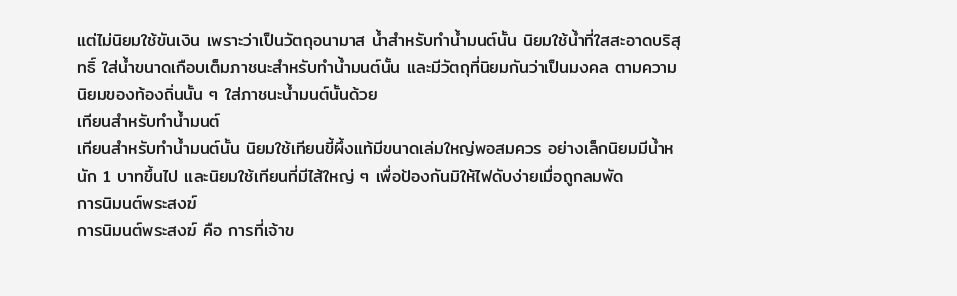แต่ไม่นิยมใช้ขันเงิน เพราะว่าเป็นวัตถุอนามาส น้ำสำหรับทำน้ำมนต์นั้น นิยมใช้น้ำที่ใสสะอาดบริสุทธิ์ ใส่น้ำขนาดเกือบเต็มภาชนะสำหรับทำน้ำมนต์นั้น และมีวัตถุที่นิยมกันว่าเป็นมงคล ตามความนิยมของท้องถิ่นนั้น ๆ ใส่ภาชนะน้ำมนต์นั้นด้วย
เทียนสำหรับทำน้ำมนต์
เทียนสำหรับทำน้ำมนต์นั้น นิยมใช้เทียนขี้ผึ้งแท้มีขนาดเล่มใหญ่พอสมควร อย่างเล็กนิยมมีน้ำหนัก 1 บาทขึ้นไป และนิยมใช้เทียนที่มีไส้ใหญ่ ๆ เพื่อป้องกันมิให้ไฟดับง่ายเมื่อถูกลมพัด
การนิมนต์พระสงฆ์
การนิมนต์พระสงฆ์ คือ การที่เจ้าข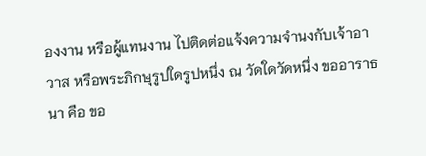องงาน หรือผู้แทนงาน ไปติดต่อแจ้งความจำนงกับเจ้าอาวาส หรือพระภิกษุรูปใดรูปหนึ่ง ณ วัดใดวัดหนึ่ง ขออาราธนา คือ ขอ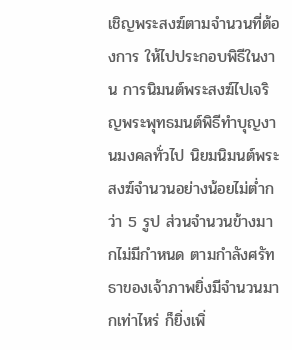เชิญพระสงฆ์ตามจำนวนที่ต้องการ ให้ไปประกอบพิธีในงาน การนิมนต์พระสงฆ์ไปเจริญพระพุทธมนต์พิธีทำบุญงานมงคลทั่วไป นิยมนิมนต์พระสงฆ์จำนวนอย่างน้อยไม่ต่ำกว่า 5 รูป ส่วนจำนวนข้างมากไม่มีกำหนด ตามกำลังศรัทธาของเจ้าภาพยิ่งมีจำนวนมากเท่าไหร่ ก็ยิ่งเพิ่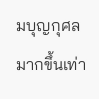มบุญกุศลมากขึ้นเท่า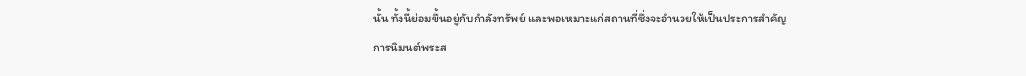นั้น ทั้งนี้ย่อมขึ้นอยู่กับกำลังทรัพย์ และพอเหมาะแก่สถานที่ซึ่งจะอำนวยให้เป็นประการสำคัญ
การนิมนต์พระส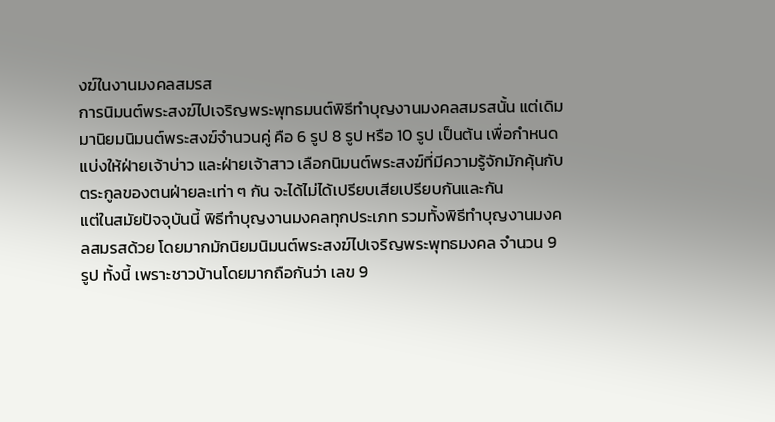งฆ์ในงานมงคลสมรส
การนิมนต์พระสงฆ์ไปเจริญพระพุทธมนต์พิธีทำบุญงานมงคลสมรสนั้น แต่เดิมมานิยมนิมนต์พระสงฆ์จำนวนคู่ คือ 6 รูป 8 รูป หรือ 10 รูป เป็นต้น เพื่อกำหนดแบ่งให้ฝ่ายเจ้าบ่าว และฝ่ายเจ้าสาว เลือกนิมนต์พระสงฆ์ที่มีความรู้จักมักคุ้นกับตระกูลของตนฝ่ายละเท่า ๆ กัน จะได้ไม่ได้เปรียบเสียเปรียบกันและกัน
แต่ในสมัยปัจจุบันนี้ พิธีทำบุญงานมงคลทุกประเภท รวมทั้งพิธีทำบุญงานมงคลสมรสด้วย โดยมากมักนิยมนิมนต์พระสงฆ์ไปเจริญพระพุทธมงคล จำนวน 9 รูป ทั้งนี้ เพราะชาวบ้านโดยมากถือกันว่า เลข 9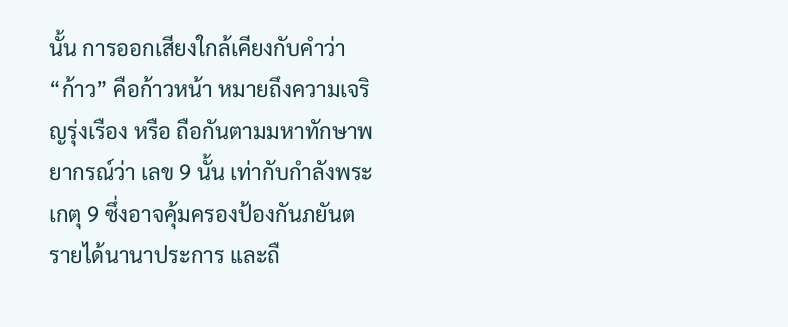นั้น การออกเสียงใกล้เคียงกับคำว่า “ก้าว” คือก้าวหน้า หมายถึงความเจริญรุ่งเรือง หรือ ถือกันตามมหาทักษาพยากรณ์ว่า เลข 9 นั้น เท่ากับกำลังพระเกตุ 9 ซึ่งอาจคุ้มครองป้องกันภยันตรายได้นานาประการ และถื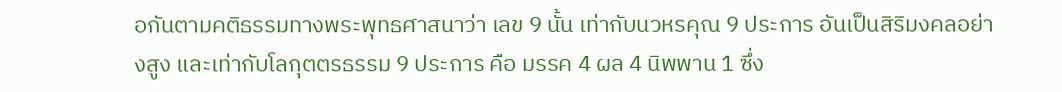อกันตามคติธรรมทางพระพุทธศาสนาว่า เลข 9 นั้น เท่ากับนวหรคุณ 9 ประการ อันเป็นสิริมงคลอย่างสูง และเท่ากับโลกุตตรธรรม 9 ประการ คือ มรรค 4 ผล 4 นิพพาน 1 ซึ่ง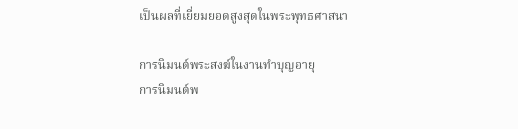เป็นผลที่เยี่ยมยอดสูงสุดในพระพุทธศาสนา

การนิมนต์พระสงฆ์ในงานทำบุญอายุ
การนิมนต์พ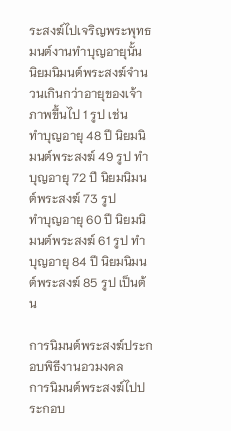ระสงฆ์ไปเจริญพระพุทธมนต์งานทำบุญอายุนั้น นิยมนิมนต์พระสงฆ์จำนวนเกินกว่าอายุของเจ้าภาพขึ้นไป 1 รูป เช่น
ทำบุญอายุ 48 ปี นิยมนิมนต์พระสงฆ์ 49 รูป ทำบุญอายุ 72 ปี นิยมนิมนต์พระสงฆ์ 73 รูป
ทำบุญอายุ 60 ปี นิยมนิมนต์พระสงฆ์ 61 รูป ทำบุญอายุ 84 ปี นิยมนิมนต์พระสงฆ์ 85 รูป เป็นต้น

การนิมนต์พระสงฆ์ประกอบพิธีงานอวมงคล
การนิมนต์พระสงฆ์ไปประกอบ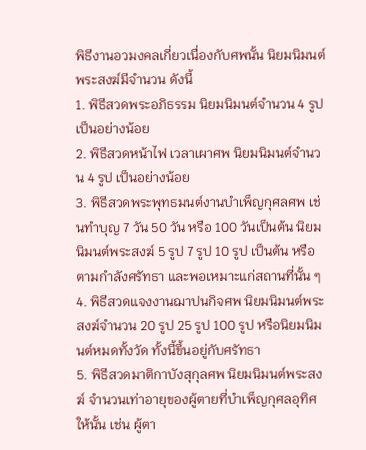พิธีงานอวมงคลเกี่ยวเนื่องกับศพนั้น นิยมนิมนต์พระสงฆ์มีจำนวน ดังนี้
1. พิธีสวดพระอภิธรรม นิยมนิมนต์จำนวน 4 รูป เป็นอย่างน้อย
2. พิธีสวดหน้าไฟ เวลาเผาศพ นิยมนิมนต์จำนวน 4 รูป เป็นอย่างน้อย
3. พิธีสวดพระพุทธมนต์งานบำเพ็ญกุศลศพ เช่นทำบุญ 7 วัน 50 วัน หรือ 100 วันเป็นต้น นิยมนิมนต์พระสงฆ์ 5 รูป 7 รูป 10 รูป เป็นต้น หรือตามกำลังศรัทธา และพอเหมาะแก่สถานที่นั้น ๆ
4. พิธีสวดแจงงานฌาปนกิจศพ นิยมนิมนต์พระสงฆ์จำนวน 20 รูป 25 รูป 100 รูป หรือนิยมนิมนต์หมดทั้งวัด ทั้งนี้ขึ้นอยู่กับศรัทธา
5. พิธีสวดมาติกาบังสุกุลศพ นิยมนิมนต์พระสงฆ์ จำนวนเท่าอายุของผู้ตายที่บำเพ็ญกุศลอุทิศให้นั้น เช่น ผู้ตา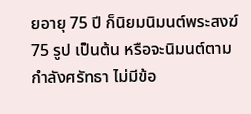ยอายุ 75 ปี ก็นิยมนิมนต์พระสงฆ์ 75 รูป เป็นต้น หรือจะนิมนต์ตามกำลังศรัทธา ไม่มีข้อ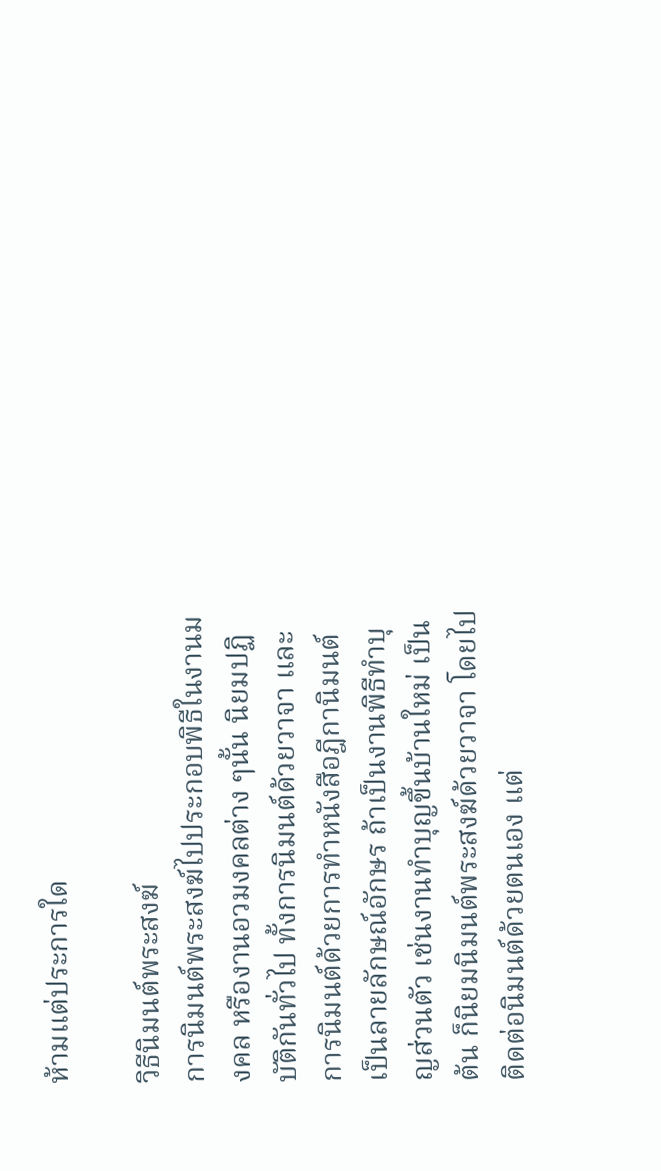ห้ามแต่ประการใด

วิธีนิมนต์พระสงฆ์
การนิมนต์พระสงฆ์ไปประกอบพิธีในงานมงคล หรืองานอวมงคลต่าง ๆนั้น นิยมปฏิบัติกันทั่วไป ทั้งการนิมนต์ด้วยวาจา และการนิมนต์ด้วยการทำหนังสือฎีกานิมนต์เป็นลายลักษณ์อักษร ถ้าเป็นงานพิธีทำบุญส่วนตัว เช่นงานทำบุญขึ้นบ้านใหม่ เป็นต้น ก็นิยมนิมนต์พระสงฆ์ด้วยวาจา โดยไปติดต่อนิมนต์ด้วยตนเอง แต่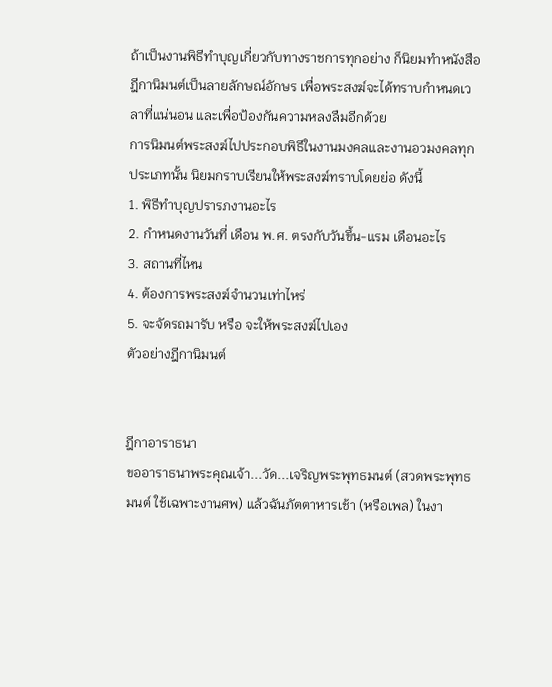ถ้าเป็นงานพิธีทำบุญเกี่ยวกับทางราชการทุกอย่าง ก็นิยมทำหนังสือฎีกานิมนต์เป็นลายลักษณ์อักษร เพื่อพระสงฆ์จะได้ทราบกำหนดเวลาที่แน่นอน และเพื่อป้องกันความหลงลืมอีกด้วย
การนิมนต์พระสงฆ์ไปประกอบพิธีในงานมงคลและงานอวมงคลทุกประเภทนั้น นิยมกราบเรียนให้พระสงฆ์ทราบโดยย่อ ดังนี้
1. พิธีทำบุญปรารภงานอะไร
2. กำหนดงานวันที่ เดือน พ.ศ. ตรงกับวันขึ้น-แรม เดือนอะไร
3. สถานที่ไหน
4. ต้องการพระสงฆ์จำนวนเท่าไหร่
5. จะจัดรถมารับ หรือ จะให้พระสงฆ์ไปเอง
ตัวอย่างฎีกานิมนต์


ฎีกาอาราธนา
ขออาราธนาพระคุณเจ้า...วัด...เจริญพระพุทธมนต์ (สวดพระพุทธมนต์ ใช้เฉพาะงานศพ) แล้วฉันภัตตาหารเช้า (หรือเพล) ในงา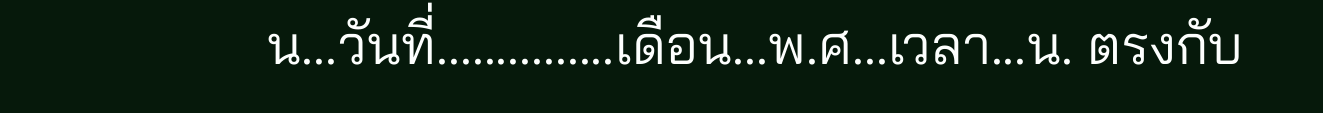น...วันที่...............เดือน...พ.ศ...เวลา...น. ตรงกับ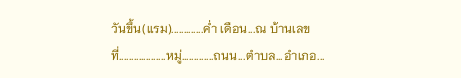วันขึ้น(แรม).............ค่ำ เดือน...ณ บ้านเลขที่...................หมู่.............ถนน...ตำบล...อำเภอ...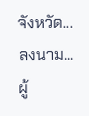จังหวัด...
ลงนาม...ผู้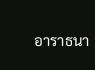อาราธนา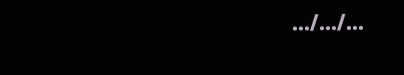.../.../...